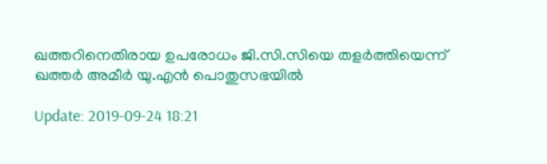ഖത്തറിനെതിരായ ഉപരോധം ജി.സി.സിയെ തളര്‍ത്തിയെന്ന് ഖത്തര്‍ അമീര്‍ യു.എന്‍ പൊതുസഭയില്‍

Update: 2019-09-24 18:21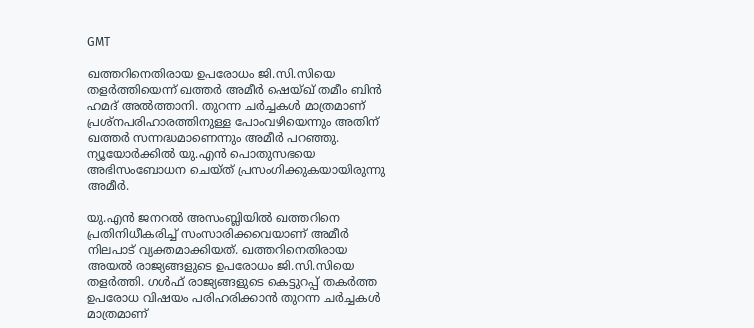GMT

ഖത്തറിനെതിരായ ഉപരോധം ജി.സി.സിയെ തളര്‍ത്തിയെന്ന് ഖത്തര്‍ അമീര്‍ ഷെയ്ഖ് തമീം ബിന്‍ ഹമദ് അല്‍ത്താനി. തുറന്ന ചര്‍ച്ചകള്‍ മാത്രമാണ് പ്രശ്നപരിഹാരത്തിനുള്ള പോംവഴിയെന്നും അതിന് ഖത്തര്‍ സന്നദ്ധമാണെന്നും അമീര്‍ പറഞ്ഞു. ന്യൂയോര്‍ക്കില്‍ യു.എന്‍ പൊതുസഭയെ അഭിസംബോധന ചെയ്ത് പ്രസംഗിക്കുകയായിരുന്നു അമീര്‍.

യു.എന്‍ ജനറല്‍ അസംബ്ലിയില്‍ ഖത്തറിനെ പ്രതിനിധീകരിച്ച് സംസാരിക്കവെയാണ് അമീര്‍ നിലപാട് വ്യക്തമാക്കിയത്. ഖത്തറിനെതിരായ അയല്‍ രാജ്യങ്ങളുടെ ഉപരോധം ജി.സി.സിയെ തളര്‍ത്തി. ഗള്‍ഫ് രാജ്യങ്ങളുടെ കെട്ടുറപ്പ് തകര്‍ത്ത ഉപരോധ വിഷയം പരിഹരിക്കാന്‍ തുറന്ന ചര്‍ച്ചകള്‍ മാത്രമാണ്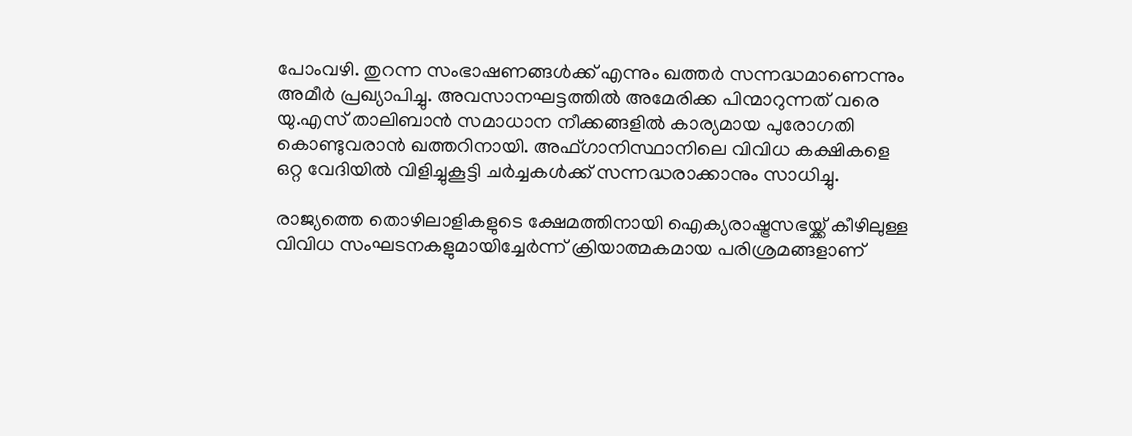പോംവഴി. തുറന്ന സംഭാഷണങ്ങള്‍ക്ക് എന്നും ഖത്തര്‍ സന്നദ്ധമാണെന്നും അമീര്‍ പ്രഖ്യാപിച്ചു. അവസാനഘട്ടത്തില്‍ അമേരിക്ക പിന്മാറുന്നത് വരെ യു.എസ് താലിബാന്‍ സമാധാന നീക്കങ്ങളില്‍ കാര്യമായ പുരോഗതി കൊണ്ടുവരാന്‍ ഖത്തറിനായി. അഫ്ഗാനിസ്ഥാനിലെ വിവിധ കക്ഷികളെ ഒറ്റ വേദിയില്‍ വിളിച്ചുകൂട്ടി ചര്‍ച്ചകള്‍ക്ക് സന്നദ്ധരാക്കാനും സാധിച്ചു.

രാജ്യത്തെ തൊഴിലാളികളുടെ ക്ഷേമത്തിനായി ഐക്യരാഷ്ട്രസഭയ്ക്ക് കീഴിലുള്ള വിവിധ സംഘടനകളുമായിച്ചേര്‍ന്ന് ക്രിയാത്മകമായ പരിശ്രമങ്ങളാണ്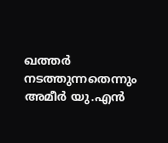ഖത്തര്‍ നടത്തുന്നതെന്നും അമീര്‍ യു.എന്‍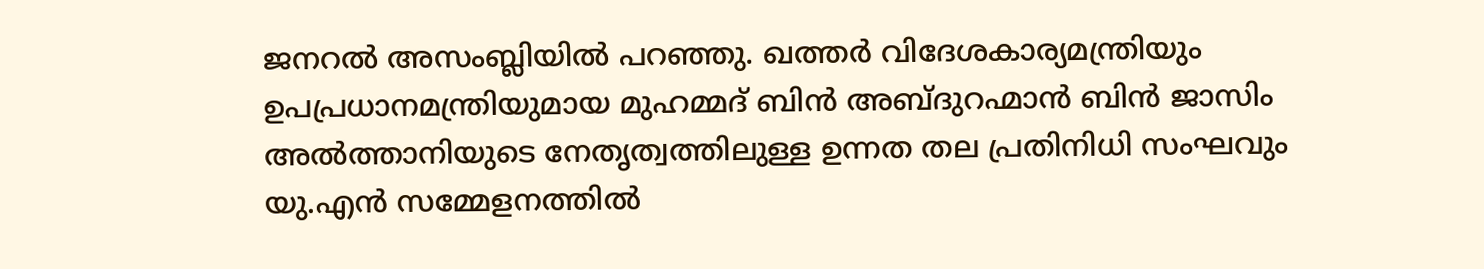ജനറല്‍ അസംബ്ലിയില്‍ പറഞ്ഞു. ഖത്തര്‍ വിദേശകാര്യമന്ത്രിയും ഉപപ്രധാനമന്ത്രിയുമായ മുഹമ്മദ് ബിന്‍ അബ്ദുറഹ്മാന്‍ ബിന്‍ ജാസിം അല്‍ത്താനിയുടെ നേതൃത്വത്തിലുള്ള ഉന്നത തല പ്രതിനിധി സംഘവും യു.എന്‍ സമ്മേളനത്തില്‍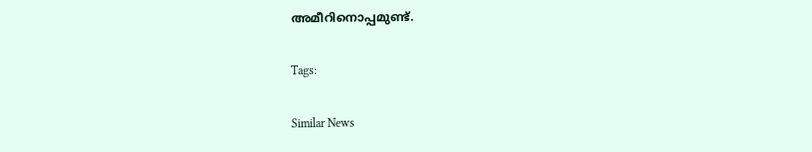അമീറിനൊപ്പമുണ്ട്.

Tags:

Similar News